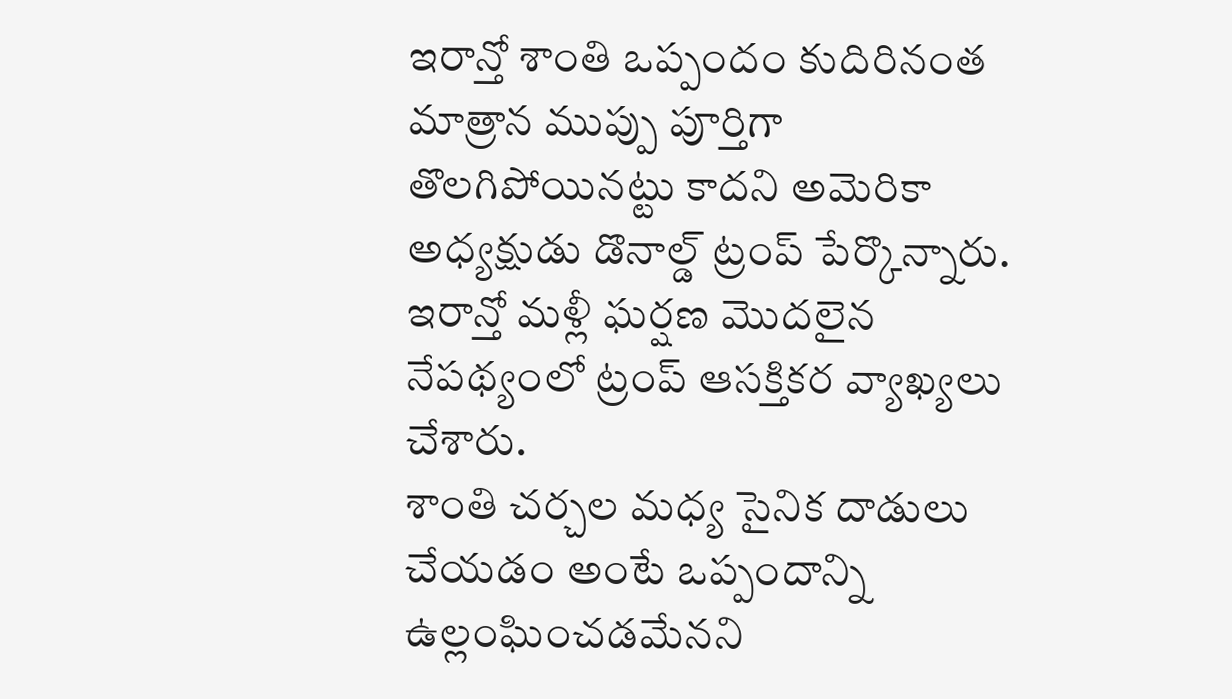ఇరాన్తో శాంతి ఒప్పందం కుదిరినంత మాత్రాన ముప్పు పూర్తిగా తొలగిపోయినట్టు కాదని అమెరికా అధ్యక్షుడు డొనాల్డ్ ట్రంప్ పేర్కొన్నారు. ఇరాన్తో మళ్లీ ఘర్షణ మొదలైన నేపథ్యంలో ట్రంప్ ఆసక్తికర వ్యాఖ్యలు చేశారు.
శాంతి చర్చల మధ్య సైనిక దాడులు చేయడం అంటే ఒప్పందాన్ని ఉల్లంఘించడమేనని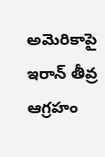అమెరికాపై ఇరాన్ తీవ్ర ఆగ్రహం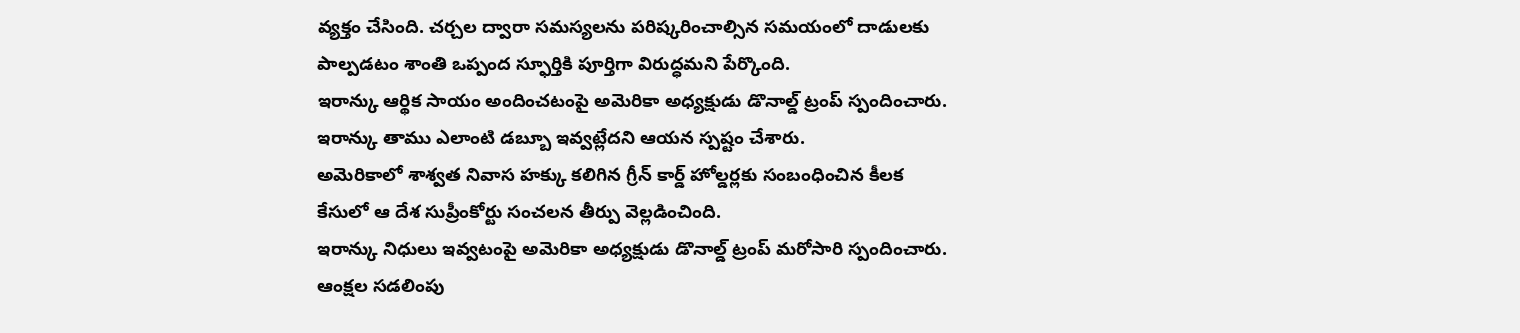వ్యక్తం చేసింది. చర్చల ద్వారా సమస్యలను పరిష్కరించాల్సిన సమయంలో దాడులకు పాల్పడటం శాంతి ఒప్పంద స్ఫూర్తికి పూర్తిగా విరుద్ధమని పేర్కొంది.
ఇరాన్కు ఆర్థిక సాయం అందించటంపై అమెరికా అధ్యక్షుడు డొనాల్డ్ ట్రంప్ స్పందించారు. ఇరాన్కు తాము ఎలాంటి డబ్బూ ఇవ్వట్లేదని ఆయన స్పష్టం చేశారు.
అమెరికాలో శాశ్వత నివాస హక్కు కలిగిన గ్రీన్ కార్డ్ హోల్డర్లకు సంబంధించిన కీలక కేసులో ఆ దేశ సుప్రీంకోర్టు సంచలన తీర్పు వెల్లడించింది.
ఇరాన్కు నిధులు ఇవ్వటంపై అమెరికా అధ్యక్షుడు డొనాల్డ్ ట్రంప్ మరోసారి స్పందించారు. ఆంక్షల సడలింపు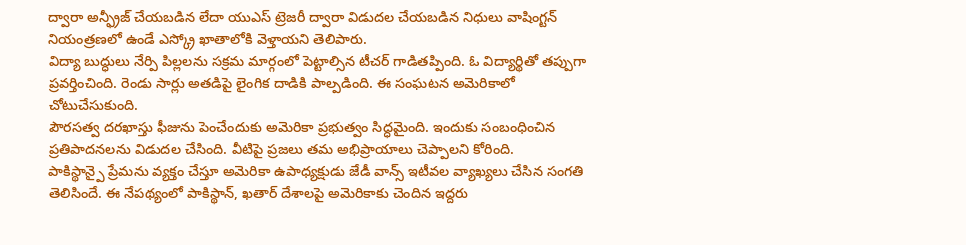ద్వారా అన్ఫ్రీజ్ చేయబడిన లేదా యుఎస్ ట్రెజరీ ద్వారా విడుదల చేయబడిన నిధులు వాషింగ్టన్ నియంత్రణలో ఉండే ఎస్క్రో ఖాతాలోకి వెళ్తాయని తెలిపారు.
విద్యా బుద్ధులు నేర్పి పిల్లలను సక్రమ మార్గంలో పెట్టాల్సిన టీచర్ గాడితప్పింది. ఓ విద్యార్థితో తప్పుగా ప్రవర్తించింది. రెండు సార్లు అతడిపై లైంగిక దాడికి పాల్పడింది. ఈ సంఘటన అమెరికాలో చోటుచేసుకుంది.
పౌరసత్వ దరఖాస్తు ఫీజును పెంచేందుకు అమెరికా ప్రభుత్వం సిద్ధమైంది. ఇందుకు సంబంధించిన ప్రతిపాదనలను విడుదల చేసింది. వీటిపై ప్రజలు తమ అభిప్రాయాలు చెప్పాలని కోరింది.
పాకిస్థాన్పై ప్రేమను వ్యక్తం చేస్తూ అమెరికా ఉపాధ్యక్షుడు జేడీ వాన్స్ ఇటీవల వ్యాఖ్యలు చేసిన సంగతి తెలిసిందే. ఈ నేపథ్యంలో పాకిస్థాన్, ఖతార్ దేశాలపై అమెరికాకు చెందిన ఇద్దరు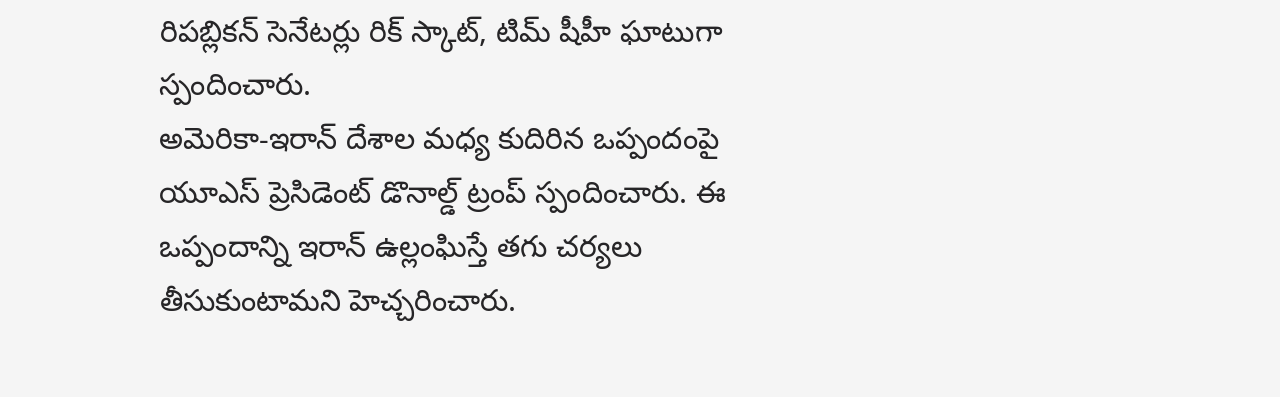రిపబ్లికన్ సెనేటర్లు రిక్ స్కాట్, టిమ్ షీహీ ఘాటుగా స్పందించారు.
అమెరికా-ఇరాన్ దేశాల మధ్య కుదిరిన ఒప్పందంపై యూఎస్ ప్రెసిడెంట్ డొనాల్డ్ ట్రంప్ స్పందించారు. ఈ ఒప్పందాన్ని ఇరాన్ ఉల్లంఘిస్తే తగు చర్యలు తీసుకుంటామని హెచ్చరించారు.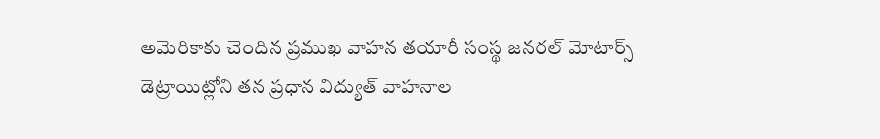అమెరికాకు చెందిన ప్రముఖ వాహన తయారీ సంస్థ జనరల్ మోటార్స్ డెట్రాయిట్లోని తన ప్రధాన విద్యుత్ వాహనాల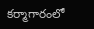కర్మాగారంలో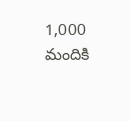1,000 మందికి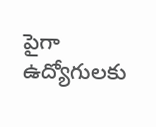పైగా ఉద్యోగులకు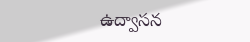ఉద్వాసన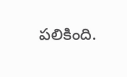పలికింది.